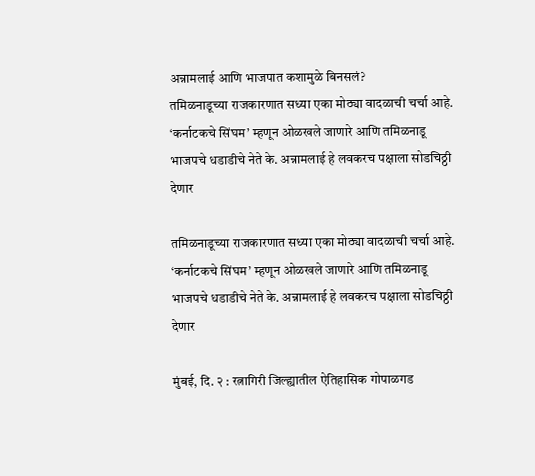अन्नामलाई आणि भाजपात कशामुळे बिनसलं?
तमिळनाडूच्या राजकारणात सध्या एका मोठ्या वादळाची चर्चा आहे. ‘कर्नाटकचे सिंघम’ म्हणून ओळखले जाणारे आणि तमिळनाडू भाजपचे धडाडीचे नेते के. अन्नामलाई हे लवकरच पक्षाला सोडचिठ्ठी देणार

तमिळनाडूच्या राजकारणात सध्या एका मोठ्या वादळाची चर्चा आहे. ‘कर्नाटकचे सिंघम’ म्हणून ओळखले जाणारे आणि तमिळनाडू भाजपचे धडाडीचे नेते के. अन्नामलाई हे लवकरच पक्षाला सोडचिठ्ठी देणार

मुंबई, दि. २ : रत्नागिरी जिल्ह्यातील ऐतिहासिक गोपाळगड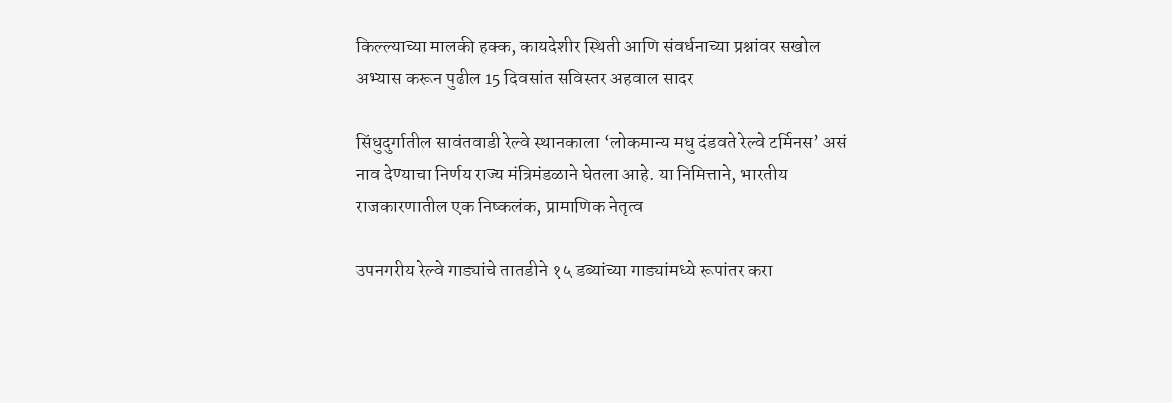किल्ल्याच्या मालकी हक्क, कायदेशीर स्थिती आणि संवर्धनाच्या प्रश्नांवर सखोल अभ्यास करून पुढील 15 दिवसांत सविस्तर अहवाल सादर

सिंधुदुर्गातील सावंतवाडी रेल्वे स्थानकाला ‘लोकमान्य मधु दंडवते रेल्वे टर्मिनस’ असं नाव देण्याचा निर्णय राज्य मंत्रिमंडळाने घेतला आहे. या निमित्ताने, भारतीय राजकारणातील एक निष्कलंक, प्रामाणिक नेतृत्व

उपनगरीय रेल्वे गाड्यांचे तातडीने १५ डब्यांच्या गाड्यांमध्ये रूपांतर करा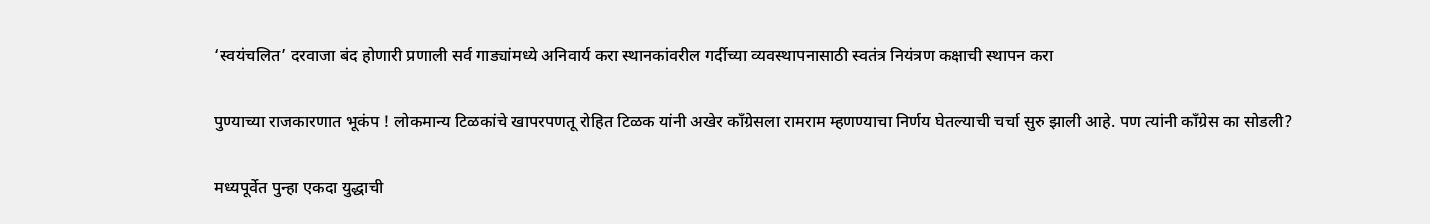‘स्वयंचलित’ दरवाजा बंद होणारी प्रणाली सर्व गाड्यांमध्ये अनिवार्य करा स्थानकांवरील गर्दीच्या व्यवस्थापनासाठी स्वतंत्र नियंत्रण कक्षाची स्थापन करा

पुण्याच्या राजकारणात भूकंप ! लोकमान्य टिळकांचे खापरपणतू रोहित टिळक यांनी अखेर काँग्रेसला रामराम म्हणण्याचा निर्णय घेतल्याची चर्चा सुरु झाली आहे. पण त्यांनी काँग्रेस का सोडली?

मध्यपूर्वेत पुन्हा एकदा युद्धाची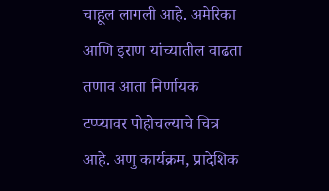चाहूल लागली आहे. अमेरिका आणि इराण यांच्यातील वाढता तणाव आता निर्णायक टप्प्यावर पोहोचल्याचे चित्र आहे. अणु कार्यक्रम, प्रादेशिक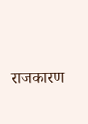राजकारण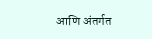आणि अंतर्गत